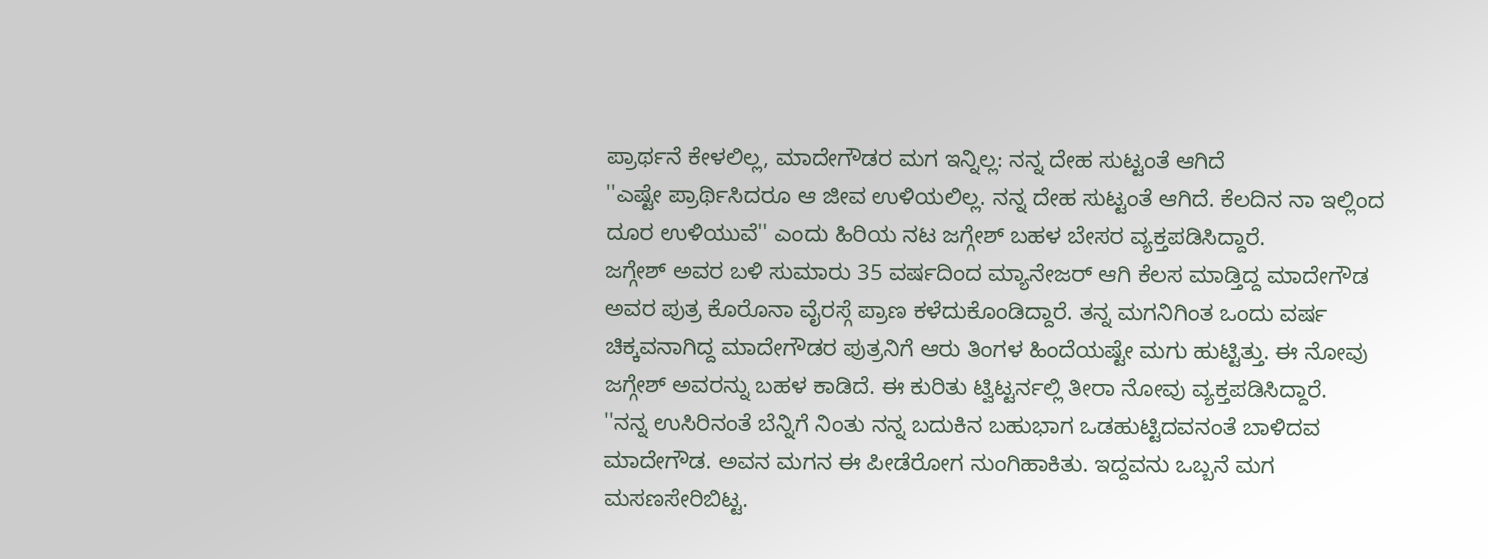ಪ್ರಾರ್ಥನೆ ಕೇಳಲಿಲ್ಲ, ಮಾದೇಗೌಡರ ಮಗ ಇನ್ನಿಲ್ಲ: ನನ್ನ ದೇಹ ಸುಟ್ಟಂತೆ ಆಗಿದೆ
''ಎಷ್ಟೇ ಪ್ರಾರ್ಥಿಸಿದರೂ ಆ ಜೀವ ಉಳಿಯಲಿಲ್ಲ. ನನ್ನ ದೇಹ ಸುಟ್ಟಂತೆ ಆಗಿದೆ. ಕೆಲದಿನ ನಾ ಇಲ್ಲಿಂದ ದೂರ ಉಳಿಯುವೆ'' ಎಂದು ಹಿರಿಯ ನಟ ಜಗ್ಗೇಶ್ ಬಹಳ ಬೇಸರ ವ್ಯಕ್ತಪಡಿಸಿದ್ದಾರೆ.
ಜಗ್ಗೇಶ್ ಅವರ ಬಳಿ ಸುಮಾರು 35 ವರ್ಷದಿಂದ ಮ್ಯಾನೇಜರ್ ಆಗಿ ಕೆಲಸ ಮಾಡ್ತಿದ್ದ ಮಾದೇಗೌಡ ಅವರ ಪುತ್ರ ಕೊರೊನಾ ವೈರಸ್ಗೆ ಪ್ರಾಣ ಕಳೆದುಕೊಂಡಿದ್ದಾರೆ. ತನ್ನ ಮಗನಿಗಿಂತ ಒಂದು ವರ್ಷ ಚಿಕ್ಕವನಾಗಿದ್ದ ಮಾದೇಗೌಡರ ಪುತ್ರನಿಗೆ ಆರು ತಿಂಗಳ ಹಿಂದೆಯಷ್ಟೇ ಮಗು ಹುಟ್ಟಿತ್ತು. ಈ ನೋವು ಜಗ್ಗೇಶ್ ಅವರನ್ನು ಬಹಳ ಕಾಡಿದೆ. ಈ ಕುರಿತು ಟ್ವಿಟ್ಟರ್ನಲ್ಲಿ ತೀರಾ ನೋವು ವ್ಯಕ್ತಪಡಿಸಿದ್ದಾರೆ.
''ನನ್ನ ಉಸಿರಿನಂತೆ ಬೆನ್ನಿಗೆ ನಿಂತು ನನ್ನ ಬದುಕಿನ ಬಹುಭಾಗ ಒಡಹುಟ್ಟಿದವನಂತೆ ಬಾಳಿದವ ಮಾದೇಗೌಡ. ಅವನ ಮಗನ ಈ ಪೀಡೆರೋಗ ನುಂಗಿಹಾಕಿತು. ಇದ್ದವನು ಒಬ್ಬನೆ ಮಗ ಮಸಣಸೇರಿಬಿಟ್ಟ.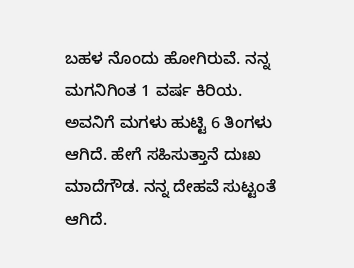ಬಹಳ ನೊಂದು ಹೋಗಿರುವೆ. ನನ್ನ ಮಗನಿಗಿಂತ 1 ವರ್ಷ ಕಿರಿಯ. ಅವನಿಗೆ ಮಗಳು ಹುಟ್ಟಿ 6 ತಿಂಗಳು ಆಗಿದೆ. ಹೇಗೆ ಸಹಿಸುತ್ತಾನೆ ದುಃಖ ಮಾದೆಗೌಡ. ನನ್ನ ದೇಹವೆ ಸುಟ್ಟಂತೆ ಆಗಿದೆ.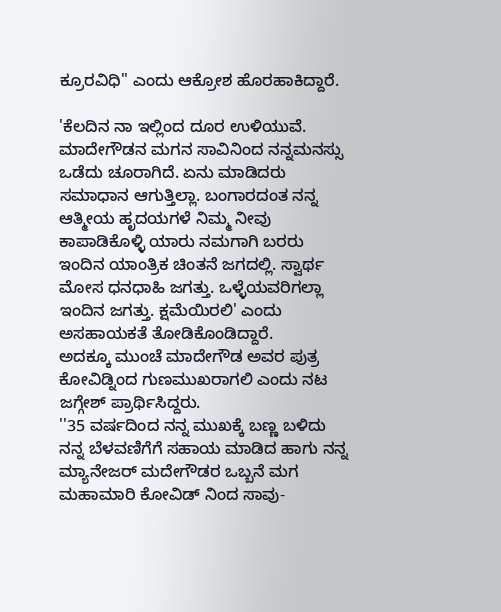ಕ್ರೂರವಿಧಿ'' ಎಂದು ಆಕ್ರೋಶ ಹೊರಹಾಕಿದ್ದಾರೆ.

'ಕೆಲದಿನ ನಾ ಇಲ್ಲಿಂದ ದೂರ ಉಳಿಯುವೆ. ಮಾದೇಗೌಡನ ಮಗನ ಸಾವಿನಿಂದ ನನ್ನಮನಸ್ಸು ಒಡೆದು ಚೂರಾಗಿದೆ. ಏನು ಮಾಡಿದರು ಸಮಾಧಾನ ಆಗುತ್ತಿಲ್ಲಾ. ಬಂಗಾರದಂತ ನನ್ನ ಆತ್ಮೀಯ ಹೃದಯಗಳೆ ನಿಮ್ಮ ನೀವು ಕಾಪಾಡಿಕೊಳ್ಳಿ ಯಾರು ನಮಗಾಗಿ ಬರರು ಇಂದಿನ ಯಾಂತ್ರಿಕ ಚಿಂತನೆ ಜಗದಲ್ಲಿ. ಸ್ವಾರ್ಥ ಮೋಸ ಧನಧಾಹಿ ಜಗತ್ತು. ಒಳ್ಳೆಯವರಿಗಲ್ಲಾ ಇಂದಿನ ಜಗತ್ತು. ಕ್ಷಮೆಯಿರಲಿ' ಎಂದು ಅಸಹಾಯಕತೆ ತೋಡಿಕೊಂಡಿದ್ದಾರೆ.
ಅದಕ್ಕೂ ಮುಂಚೆ ಮಾದೇಗೌಡ ಅವರ ಪುತ್ರ ಕೋವಿಡ್ನಿಂದ ಗುಣಮುಖರಾಗಲಿ ಎಂದು ನಟ ಜಗ್ಗೇಶ್ ಪ್ರಾರ್ಥಿಸಿದ್ದರು.
''35 ವರ್ಷದಿಂದ ನನ್ನ ಮುಖಕ್ಕೆ ಬಣ್ಣ ಬಳಿದು ನನ್ನ ಬೆಳವಣಿಗೆಗೆ ಸಹಾಯ ಮಾಡಿದ ಹಾಗು ನನ್ನ ಮ್ಯಾನೇಜರ್ ಮದೇಗೌಡರ ಒಬ್ಬನೆ ಮಗ ಮಹಾಮಾರಿ ಕೋವಿಡ್ ನಿಂದ ಸಾವು-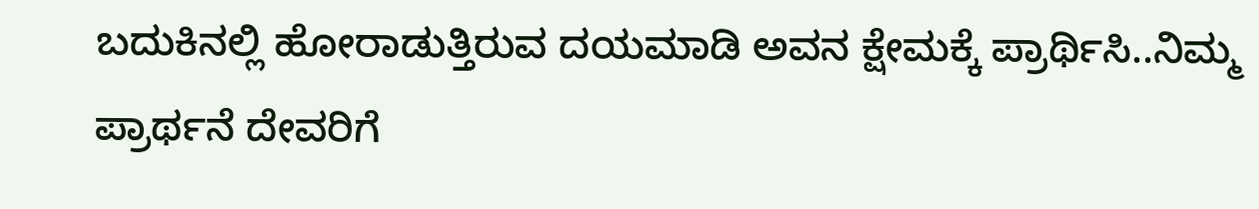ಬದುಕಿನಲ್ಲಿ ಹೋರಾಡುತ್ತಿರುವ ದಯಮಾಡಿ ಅವನ ಕ್ಷೇಮಕ್ಕೆ ಪ್ರಾರ್ಥಿಸಿ..ನಿಮ್ಮ ಪ್ರಾರ್ಥನೆ ದೇವರಿಗೆ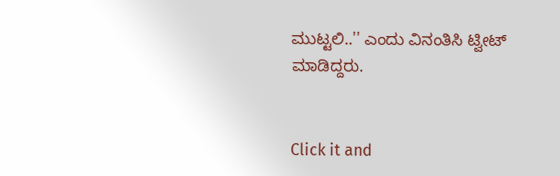ಮುಟ್ಟಲಿ..'' ಎಂದು ವಿನಂತಿಸಿ ಟ್ವೀಟ್ ಮಾಡಿದ್ದರು.


Click it and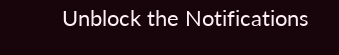Unblock the Notifications